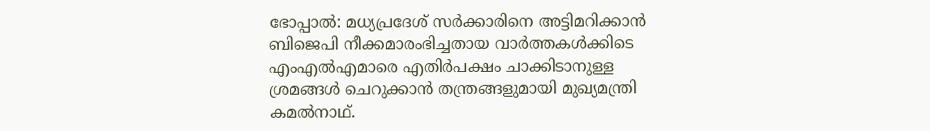ഭോപ്പാൽ: മധ്യപ്രദേശ് സർക്കാരിനെ അട്ടിമറിക്കാൻ ബിജെപി നീക്കമാരംഭിച്ചതായ വാർത്തകൾക്കിടെ എംഎൽഎമാരെ എതിർപക്ഷം ചാക്കിടാനുള്ള ശ്രമങ്ങൾ ചെറുക്കാൻ തന്ത്രങ്ങളുമായി മുഖ്യമന്ത്രി കമൽനാഥ്.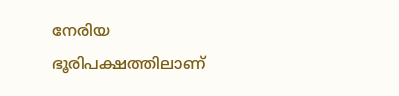നേരിയ ഭൂരിപക്ഷത്തിലാണ്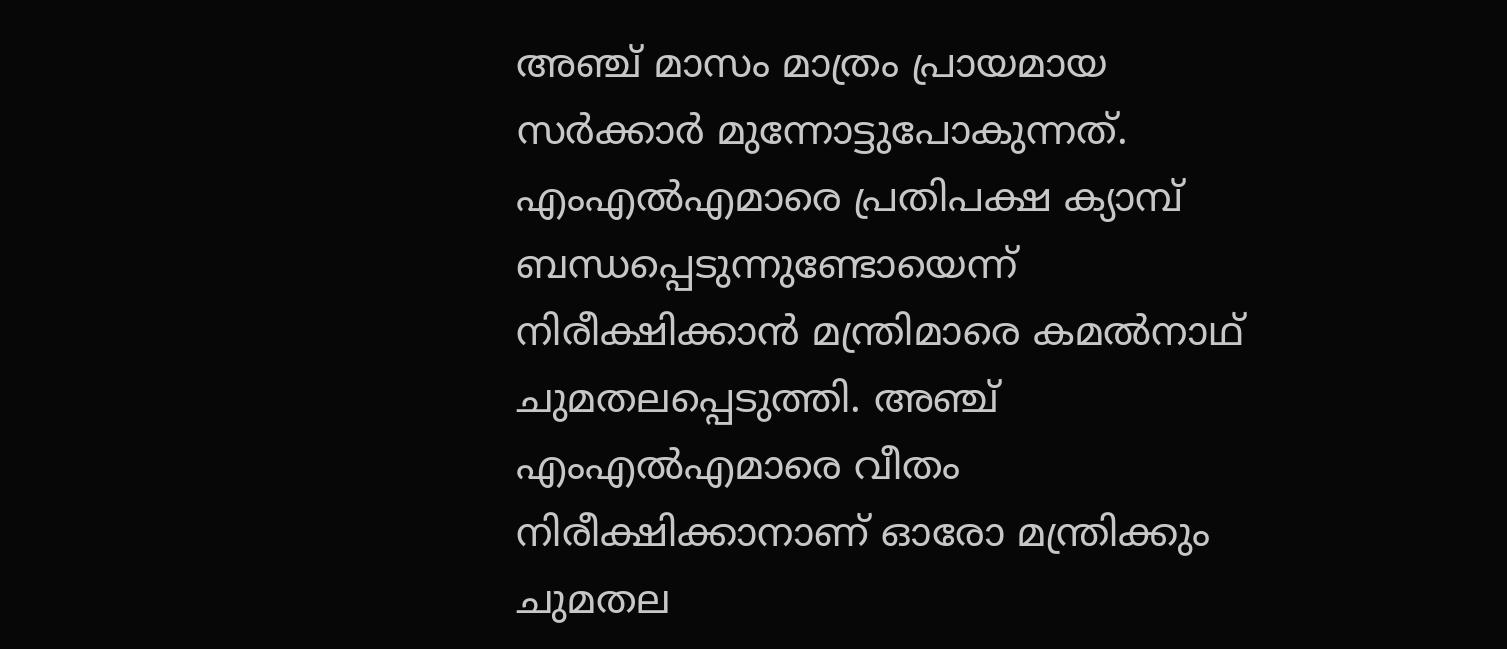അഞ്ച് മാസം മാത്രം പ്രായമായ സർക്കാർ മുന്നോട്ടുപോകുന്നത്. എംഎൽഎമാരെ പ്രതിപക്ഷ ക്യാമ്പ് ബന്ധപ്പെടുന്നുണ്ടോയെന്ന് നിരീക്ഷിക്കാൻ മന്ത്രിമാരെ കമൽനാഥ് ചുമതലപ്പെടുത്തി. അഞ്ച് എംഎൽഎമാരെ വീതം നിരീക്ഷിക്കാനാണ് ഓരോ മന്ത്രിക്കും ചുമതല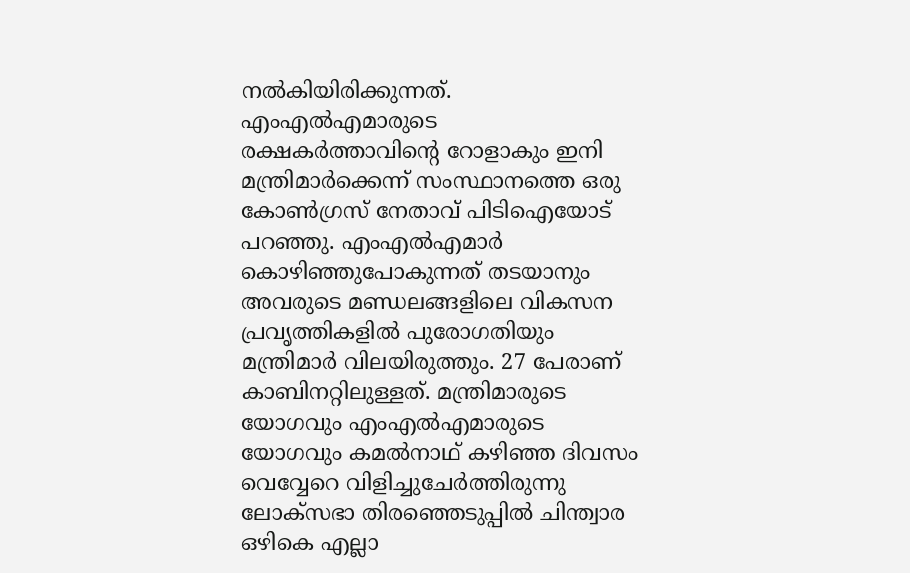നൽകിയിരിക്കുന്നത്. എംഎൽഎമാരുടെ രക്ഷകർത്താവിന്റെ റോളാകും ഇനി മന്ത്രിമാർക്കെന്ന് സംസ്ഥാനത്തെ ഒരു കോൺഗ്രസ് നേതാവ് പിടിഐയോട് പറഞ്ഞു. എംഎൽഎമാർ കൊഴിഞ്ഞുപോകുന്നത് തടയാനും അവരുടെ മണ്ഡലങ്ങളിലെ വികസന പ്രവൃത്തികളിൽ പുരോഗതിയും മന്ത്രിമാർ വിലയിരുത്തും. 27 പേരാണ് കാബിനറ്റിലുള്ളത്. മന്ത്രിമാരുടെ യോഗവും എംഎൽഎമാരുടെ യോഗവും കമൽനാഥ് കഴിഞ്ഞ ദിവസം വെവ്വേറെ വിളിച്ചുചേർത്തിരുന്നു ലോക്സഭാ തിരഞ്ഞെടുപ്പിൽ ചിന്ത്വാര ഒഴികെ എല്ലാ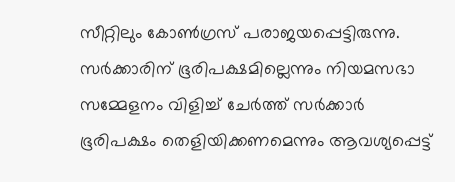സീറ്റിലും കോൺഗ്രസ് പരാജയപ്പെട്ടിരുന്നു. സർക്കാരിന് ഭൂരിപക്ഷമില്ലെന്നും നിയമസഭാ സമ്മേളനം വിളിച്ച് ചേർത്ത് സർക്കാർ ഭൂരിപക്ഷം തെളിയിക്കണമെന്നും ആവശ്യപ്പെട്ട്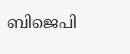ബിജെപി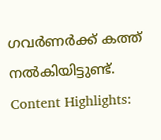ഗവർണർക്ക് കത്ത് നൽകിയിട്ടുണ്ട്. Content Highlights: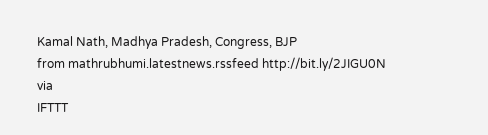Kamal Nath, Madhya Pradesh, Congress, BJP
from mathrubhumi.latestnews.rssfeed http://bit.ly/2JIGU0N
via
IFTTT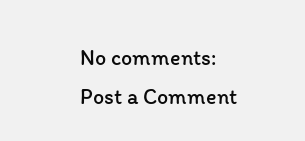No comments:
Post a Comment